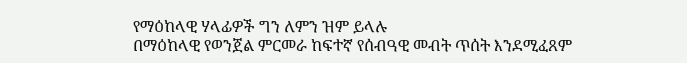የማዕከላዊ ሃላፊዎች ግን ለምን ዝም ይላሉ
በማዕከላዊ የወንጀል ምርመራ ከፍተኛ የሰብዓዊ መብት ጥሰት እንደሚፈጸም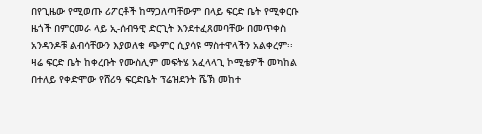በየጊዜው የሚወጡ ሪፖርቶች ከማጋለጣቸውም በላይ ፍርድ ቤት የሚቀርቡ ዜጎች በምርመራ ላይ ኢ-ሰብዓዊ ድርጊት እንደተፈጸመባቸው በመጥቀስ አንዳንዶቹ ልብሳቸውን እያወለቁ ጭምር ሲያሳዩ ማስተዋላችን አልቀረም፡፡
ዛሬ ፍርድ ቤት ከቀረቡት የሙስሊም መፍትሄ አፈላላጊ ኮሚቴዎች መካከል በተለይ የቀድሞው የሸሪዓ ፍርድቤት ፕሬዝደንት ሼኽ መከተ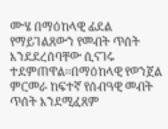ሙሄ በማዕከላዊ ፊደል የማይገልጸውን የመብት ጥሰት እንደደረሰባቸው ሲናገሩ ተደምጠዋል፡፡በማዕከላዊ የወንጀል ምርመራ ከፍተኛ የሰብዓዊ መብት ጥሰት እንደሚፈጸም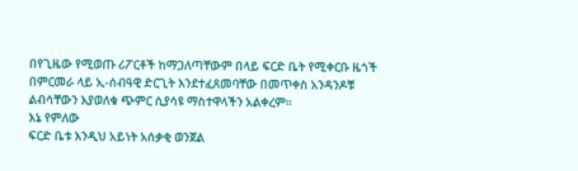በየጊዜው የሚወጡ ሪፖርቶች ከማጋለጣቸውም በላይ ፍርድ ቤት የሚቀርቡ ዜጎች በምርመራ ላይ ኢ-ሰብዓዊ ድርጊት እንደተፈጸመባቸው በመጥቀስ አንዳንዶቹ ልብሳቸውን እያወለቁ ጭምር ሲያሳዩ ማስተዋላችን አልቀረም፡፡
እኔ የምለው
ፍርድ ቤቱ እንዲህ አይነት አሰቃቂ ወንጀል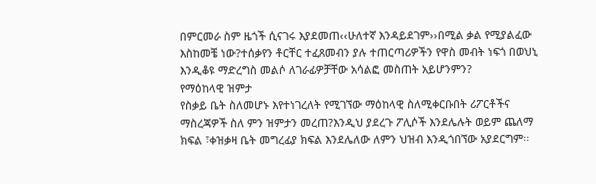በምርመራ ስም ዜጎች ሲናገሩ እያደመጠ‹‹ሁለተኛ እንዳይደገም››በሚል ቃል የሚያልፈው እስከመቼ ነው?ተሰቃየን ቶርቸር ተፈጸመብን ያሉ ተጠርጣሪዎችን የዋስ መብት ነፍጎ በወህኒ እንዲቆዩ ማድረግስ መልሶ ለገራፊዎቻቸው አሳልፎ መስጠት አይሆንምን?
የማዕከላዊ ዝምታ
የስቃይ ቤት ስለመሆኑ እየተነገረለት የሚገኘው ማዕከላዊ ስለሚቀርቡበት ሪፖርቶችና ማስረጃዎች ስለ ምን ዝምታን መረጠ?እንዲህ ያደረጉ ፖሊሶች እንደሌሉት ወይም ጨለማ ክፍል ፣ቀዝቃዛ ቤት መግረፊያ ክፍል እንደሌለው ለምን ህዝብ እንዲጎበኘው አያደርግም፡፡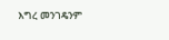እግረ መንገዴንም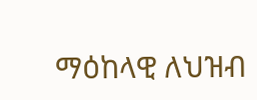ማዕከላዊ ለህዝብ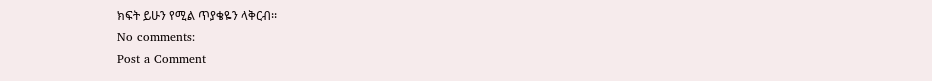ክፍት ይሁን የሚል ጥያቄዬን ላቅርብ፡፡
No comments:
Post a Comment